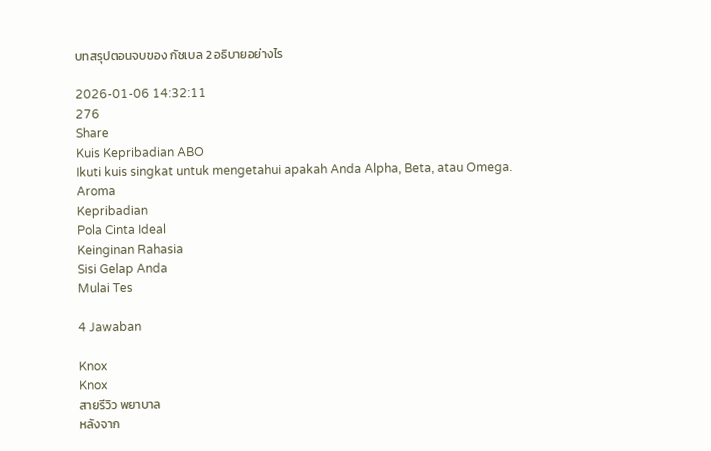บทสรุปตอนจบของ กัชเบล 2 อธิบายอย่างไร

2026-01-06 14:32:11
276
Share
Kuis Kepribadian ABO
Ikuti kuis singkat untuk mengetahui apakah Anda Alpha, Beta, atau Omega.
Aroma
Kepribadian
Pola Cinta Ideal
Keinginan Rahasia
Sisi Gelap Anda
Mulai Tes

4 Jawaban

Knox
Knox
สายรีวิว พยาบาล
หลังจาก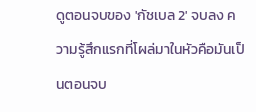ดูตอนจบของ 'กัชเบล 2' จบลง ความรู้สึกแรกที่โผล่มาในหัวคือมันเป็นตอนจบ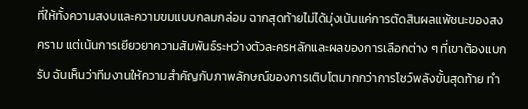ที่ให้ทั้งความสงบและความขมแบบกลมกล่อม ฉากสุดท้ายไม่ได้มุ่งเน้นแค่การตัดสินผลแพ้ชนะของสงคราม แต่เน้นการเยียวยาความสัมพันธ์ระหว่างตัวละครหลักและผลของการเลือกต่าง ๆ ที่เขาต้องแบกรับ ฉันเห็นว่าทีมงานให้ความสำคัญกับภาพลักษณ์ของการเติบโตมากกว่าการโชว์พลังขั้นสุดท้าย ทำ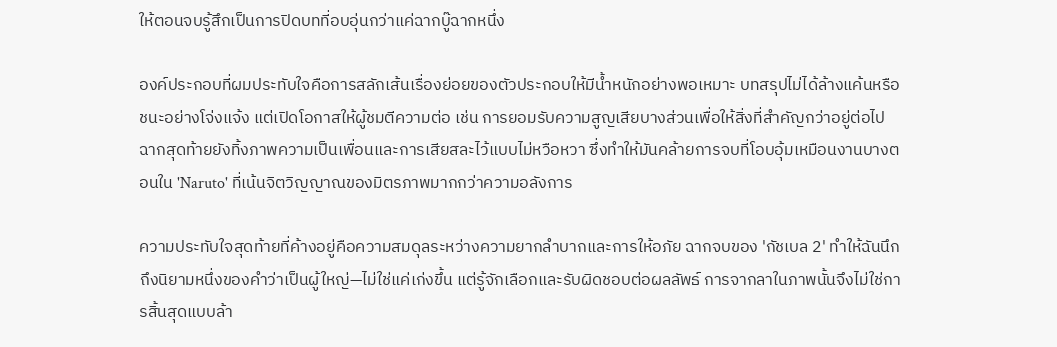ให้ตอนจบรู้สึกเป็นการปิดบทที่อบอุ่นกว่าแค่ฉากบู๊ฉากหนึ่ง

องค์ประกอบที่ผมประทับใจคือการสลักเส้นเรื่องย่อยของตัวประกอบให้มีน้ำหนักอย่างพอเหมาะ บทสรุปไม่ได้ล้างแค้นหรือชนะอย่างโจ่งแจ้ง แต่เปิดโอกาสให้ผู้ชมตีความต่อ เช่น การยอมรับความสูญเสียบางส่วนเพื่อให้สิ่งที่สำคัญกว่าอยู่ต่อไป ฉากสุดท้ายยังทิ้งภาพความเป็นเพื่อนและการเสียสละไว้แบบไม่หวือหวา ซึ่งทำให้มันคล้ายการจบที่โอบอุ้มเหมือนงานบางตอนใน 'Naruto' ที่เน้นจิตวิญญาณของมิตรภาพมากกว่าความอลังการ

ความประทับใจสุดท้ายที่ค้างอยู่คือความสมดุลระหว่างความยากลำบากและการให้อภัย ฉากจบของ 'กัชเบล 2' ทำให้ฉันนึกถึงนิยามหนึ่งของคำว่าเป็นผู้ใหญ่—ไม่ใช่แค่เก่งขึ้น แต่รู้จักเลือกและรับผิดชอบต่อผลลัพธ์ การจากลาในภาพนั้นจึงไม่ใช่การสิ้นสุดแบบล้า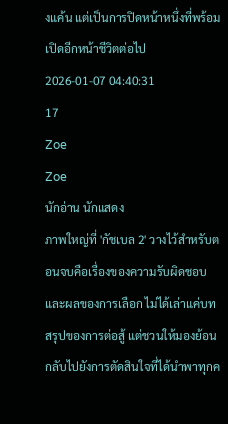งแค้น แต่เป็นการปิดหน้าหนึ่งที่พร้อมเปิดอีกหน้าชีวิตต่อไป
2026-01-07 04:40:31
17
Zoe
Zoe
นักอ่าน นักแสดง
ภาพใหญ่ที่ 'กัชเบล 2' วางไว้สำหรับตอนจบคือเรื่องของความรับผิดชอบและผลของการเลือก ไม่ได้เล่าแค่บทสรุปของการต่อสู้ แต่ชวนให้มองย้อนกลับไปยังการตัดสินใจที่ได้นำพาทุกค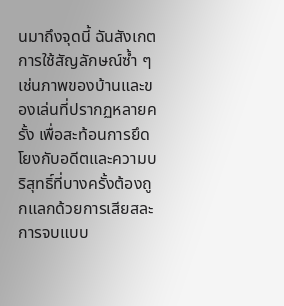นมาถึงจุดนี้ ฉันสังเกตการใช้สัญลักษณ์ซ้ำ ๆ เช่นภาพของบ้านและของเล่นที่ปรากฏหลายครั้ง เพื่อสะท้อนการยึดโยงกับอดีตและความบริสุทธิ์ที่บางครั้งต้องถูกแลกด้วยการเสียสละ การจบแบบ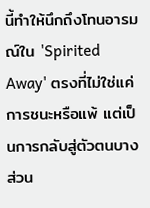นี้ทำให้นึกถึงโทนอารมณ์ใน 'Spirited Away' ตรงที่ไม่ใช่แค่การชนะหรือแพ้ แต่เป็นการกลับสู่ตัวตนบางส่วน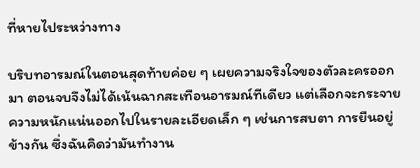ที่หายไประหว่างทาง

บริบทอารมณ์ในตอนสุดท้ายค่อย ๆ เผยความจริงใจของตัวละครออกมา ตอนจบจึงไม่ได้เน้นฉากสะเทือนอารมณ์ทีเดียว แต่เลือกจะกระจายความหนักแน่นออกไปในรายละเอียดเล็ก ๆ เช่นการสบตา การยืนอยู่ข้างกัน ซึ่งฉันคิดว่ามันทำงาน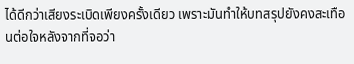ได้ดีกว่าเสียงระเบิดเพียงครั้งเดียว เพราะมันทำให้บทสรุปยังคงสะเทือนต่อใจหลังจากที่จอว่า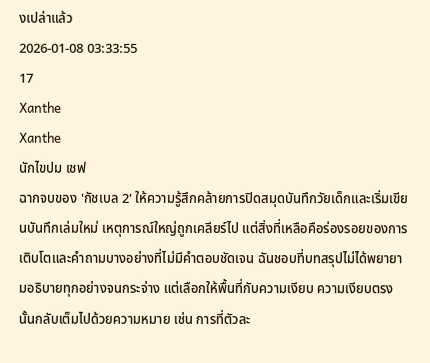งเปล่าแล้ว
2026-01-08 03:33:55
17
Xanthe
Xanthe
นักไขปม เชฟ
ฉากจบของ 'กัชเบล 2' ให้ความรู้สึกคล้ายการปิดสมุดบันทึกวัยเด็กและเริ่มเขียนบันทึกเล่มใหม่ เหตุการณ์ใหญ่ถูกเคลียร์ไป แต่สิ่งที่เหลือคือร่องรอยของการเติบโตและคำถามบางอย่างที่ไม่มีคำตอบชัดเจน ฉันชอบที่บทสรุปไม่ได้พยายามอธิบายทุกอย่างจนกระจ่าง แต่เลือกให้พื้นที่กับความเงียบ ความเงียบตรงนั้นกลับเต็มไปด้วยความหมาย เช่น การที่ตัวละ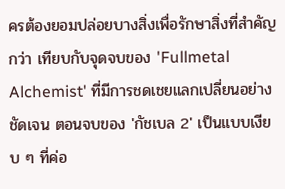ครต้องยอมปล่อยบางสิ่งเพื่อรักษาสิ่งที่สำคัญกว่า เทียบกับจุดจบของ 'Fullmetal Alchemist' ที่มีการชดเชยแลกเปลี่ยนอย่างชัดเจน ตอนจบของ 'กัชเบล 2' เป็นแบบเงียบ ๆ ที่ค่อ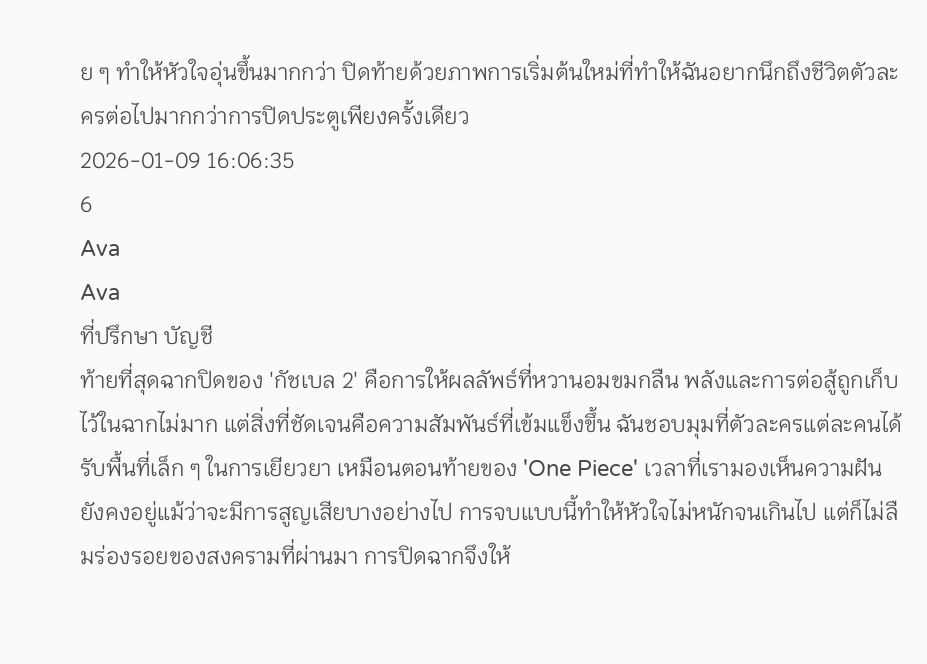ย ๆ ทำให้หัวใจอุ่นขึ้นมากกว่า ปิดท้ายด้วยภาพการเริ่มต้นใหม่ที่ทำให้ฉันอยากนึกถึงชีวิตตัวละครต่อไปมากกว่าการปิดประตูเพียงครั้งเดียว
2026-01-09 16:06:35
6
Ava
Ava
ที่ปรึกษา บัญชี
ท้ายที่สุดฉากปิดของ 'กัชเบล 2' คือการให้ผลลัพธ์ที่หวานอมขมกลืน พลังและการต่อสู้ถูกเก็บไว้ในฉากไม่มาก แต่สิ่งที่ชัดเจนคือความสัมพันธ์ที่เข้มแข็งขึ้น ฉันชอบมุมที่ตัวละครแต่ละคนได้รับพื้นที่เล็ก ๆ ในการเยียวยา เหมือนตอนท้ายของ 'One Piece' เวลาที่เรามองเห็นความฝันยังคงอยู่แม้ว่าจะมีการสูญเสียบางอย่างไป การจบแบบนี้ทำให้หัวใจไม่หนักจนเกินไป แต่ก็ไม่ลืมร่องรอยของสงครามที่ผ่านมา การปิดฉากจึงให้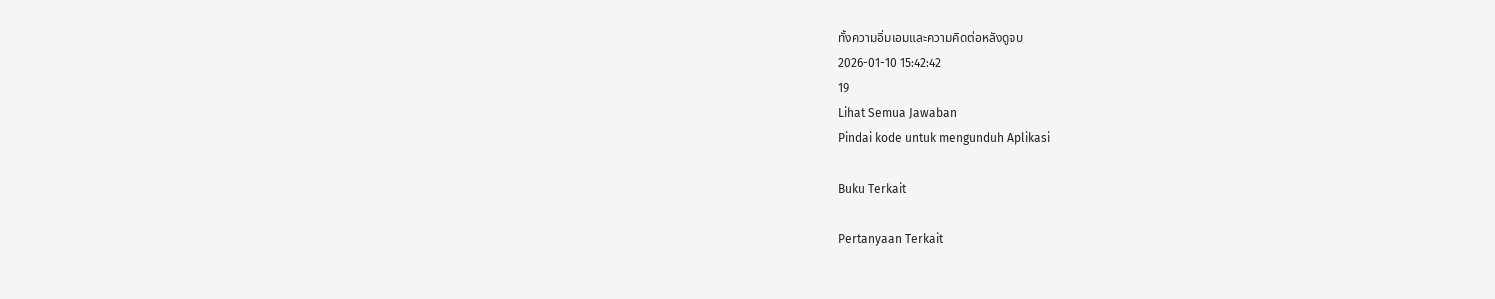ทั้งความอิ่มเอมและความคิดต่อหลังดูจบ
2026-01-10 15:42:42
19
Lihat Semua Jawaban
Pindai kode untuk mengunduh Aplikasi

Buku Terkait

Pertanyaan Terkait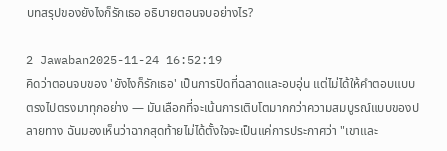บทสรุปของยังไงก็รักเธอ อธิบายตอนจบอย่างไร?

2 Jawaban2025-11-24 16:52:19
คิดว่าตอนจบของ 'ยังไงก็รักเธอ' เป็นการปิดที่ฉลาดและอบอุ่น แต่ไม่ได้ให้คำตอบแบบตรงไปตรงมาทุกอย่าง — มันเลือกที่จะเน้นการเติบโตมากกว่าความสมบูรณ์แบบของปลายทาง ฉันมองเห็นว่าฉากสุดท้ายไม่ได้ตั้งใจจะเป็นแค่การประกาศว่า "เขาและ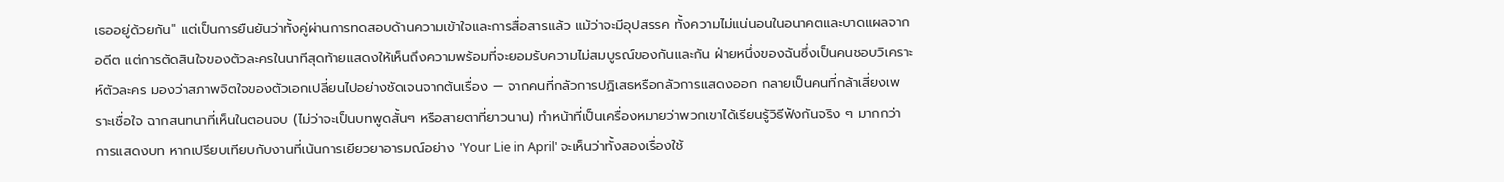เธออยู่ด้วยกัน" แต่เป็นการยืนยันว่าทั้งคู่ผ่านการทดสอบด้านความเข้าใจและการสื่อสารแล้ว แม้ว่าจะมีอุปสรรค ทั้งความไม่แน่นอนในอนาคตและบาดแผลจากอดีต แต่การตัดสินใจของตัวละครในนาทีสุดท้ายแสดงให้เห็นถึงความพร้อมที่จะยอมรับความไม่สมบูรณ์ของกันและกัน ฝ่ายหนึ่งของฉันซึ่งเป็นคนชอบวิเคราะห์ตัวละคร มองว่าสภาพจิตใจของตัวเอกเปลี่ยนไปอย่างชัดเจนจากต้นเรื่อง — จากคนที่กลัวการปฏิเสธหรือกลัวการแสดงออก กลายเป็นคนที่กล้าเสี่ยงเพราะเชื่อใจ ฉากสนทนาที่เห็นในตอนจบ (ไม่ว่าจะเป็นบทพูดสั้นๆ หรือสายตาที่ยาวนาน) ทำหน้าที่เป็นเครื่องหมายว่าพวกเขาได้เรียนรู้วิธีฟังกันจริง ๆ มากกว่าการแสดงบท หากเปรียบเทียบกับงานที่เน้นการเยียวยาอารมณ์อย่าง 'Your Lie in April' จะเห็นว่าทั้งสองเรื่องใช้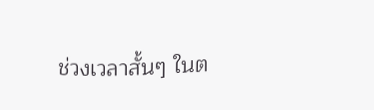ช่วงเวลาสั้นๆ ในต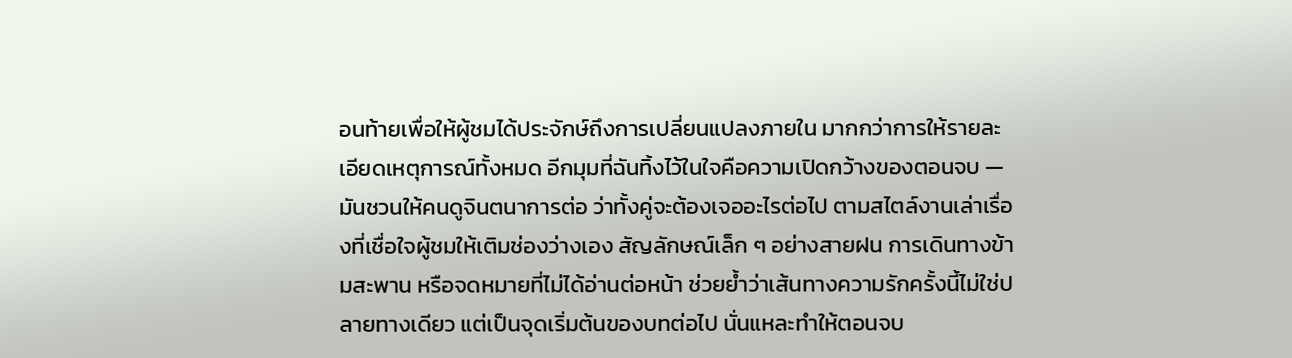อนท้ายเพื่อให้ผู้ชมได้ประจักษ์ถึงการเปลี่ยนแปลงภายใน มากกว่าการให้รายละเอียดเหตุการณ์ทั้งหมด อีกมุมที่ฉันทิ้งไว้ในใจคือความเปิดกว้างของตอนจบ — มันชวนให้คนดูจินตนาการต่อ ว่าทั้งคู่จะต้องเจออะไรต่อไป ตามสไตล์งานเล่าเรื่องที่เชื่อใจผู้ชมให้เติมช่องว่างเอง สัญลักษณ์เล็ก ๆ อย่างสายฝน การเดินทางข้ามสะพาน หรือจดหมายที่ไม่ได้อ่านต่อหน้า ช่วยย้ำว่าเส้นทางความรักครั้งนี้ไม่ใช่ปลายทางเดียว แต่เป็นจุดเริ่มต้นของบทต่อไป นั่นแหละทำให้ตอนจบ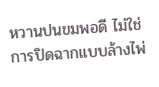หวานปนขมพอดี ไม่ใช่การปิดฉากแบบล้างไพ่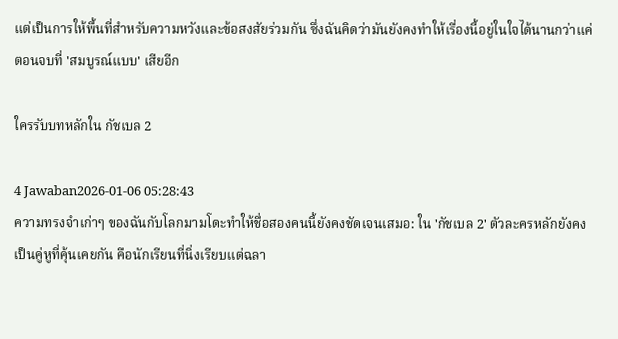แต่เป็นการให้พื้นที่สำหรับความหวังและข้อสงสัยร่วมกัน ซึ่งฉันคิดว่ามันยังคงทำให้เรื่องนี้อยู่ในใจได้นานกว่าแค่ตอนจบที่ 'สมบูรณ์แบบ' เสียอีก

ใครรับบทหลักใน กัชเบล 2

4 Jawaban2026-01-06 05:28:43
ความทรงจำเก่าๆ ของฉันกับโลกมามโดะทำให้ชื่อสองคนนี้ยังคงชัดเจนเสมอ: ใน 'กัชเบล 2' ตัวละครหลักยังคงเป็นคู่หูที่คุ้นเคยกัน คือนักเรียนที่นิ่งเรียบแต่ฉลา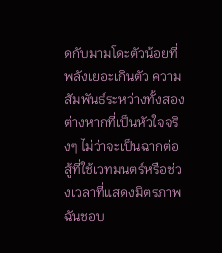ดกับมามโดะตัวน้อยที่พลังเยอะเกินตัว ความสัมพันธ์ระหว่างทั้งสองต่างหากที่เป็นหัวใจจริงๆ ไม่ว่าจะเป็นฉากต่อสู้ที่ใช้เวทมนตร์หรือช่วงเวลาที่แสดงมิตรภาพ ฉันชอบ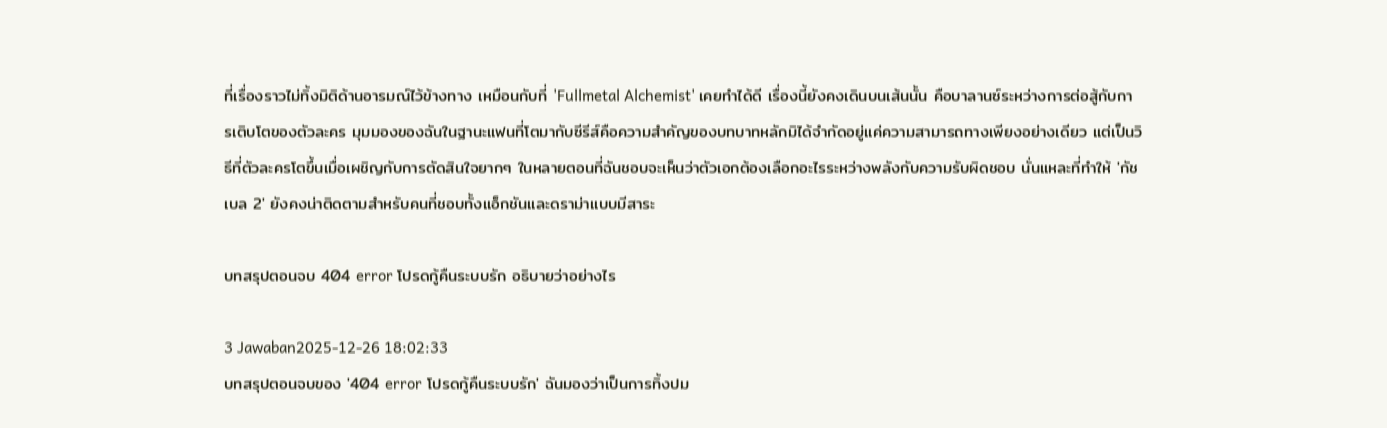ที่เรื่องราวไม่ทิ้งมิติด้านอารมณ์ไว้ข้างทาง เหมือนกับที่ 'Fullmetal Alchemist' เคยทำได้ดี เรื่องนี้ยังคงเดินบนเส้นนั้น คือบาลานซ์ระหว่างการต่อสู้กับการเติบโตของตัวละคร มุมมองของฉันในฐานะแฟนที่โตมากับซีรีส์คือความสำคัญของบทบาทหลักมิได้จำกัดอยู่แค่ความสามารถทางเพียงอย่างเดียว แต่เป็นวิธีที่ตัวละครโตขึ้นเมื่อเผชิญกับการตัดสินใจยากๆ ในหลายตอนที่ฉันชอบจะเห็นว่าตัวเอกต้องเลือกอะไรระหว่างพลังกับความรับผิดชอบ นั่นแหละที่ทำให้ 'กัชเบล 2' ยังคงน่าติดตามสำหรับคนที่ชอบทั้งแอ็กชันและดราม่าแบบมีสาระ

บทสรุปตอนจบ 404 error โปรดกู้คืนระบบรัก อธิบายว่าอย่างไร

3 Jawaban2025-12-26 18:02:33
บทสรุปตอนจบของ '404 error โปรดกู้คืนระบบรัก' ฉันมองว่าเป็นการทิ้งปม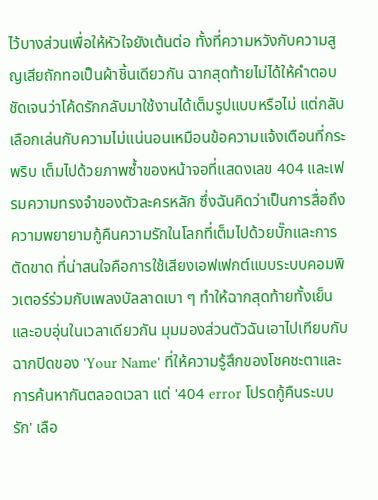ไว้บางส่วนเพื่อให้หัวใจยังเต้นต่อ ทั้งที่ความหวังกับความสูญเสียถักทอเป็นผ้าชิ้นเดียวกัน ฉากสุดท้ายไม่ได้ให้คำตอบชัดเจนว่าโค้ดรักกลับมาใช้งานได้เต็มรูปแบบหรือไม่ แต่กลับเลือกเล่นกับความไม่แน่นอนเหมือนข้อความแจ้งเตือนที่กระพริบ เต็มไปด้วยภาพซ้ำของหน้าจอที่แสดงเลข 404 และเฟรมความทรงจำของตัวละครหลัก ซึ่งฉันคิดว่าเป็นการสื่อถึงความพยายามกู้คืนความรักในโลกที่เต็มไปด้วยบั๊กและการตัดขาด ที่น่าสนใจคือการใช้เสียงเอฟเฟกต์แบบระบบคอมพิวเตอร์ร่วมกับเพลงบัลลาดเบา ๆ ทำให้ฉากสุดท้ายทั้งเย็นและอบอุ่นในเวลาเดียวกัน มุมมองส่วนตัวฉันเอาไปเทียบกับฉากปิดของ 'Your Name' ที่ให้ความรู้สึกของโชคชะตาและการค้นหากันตลอดเวลา แต่ '404 error โปรดกู้คืนระบบรัก' เลือ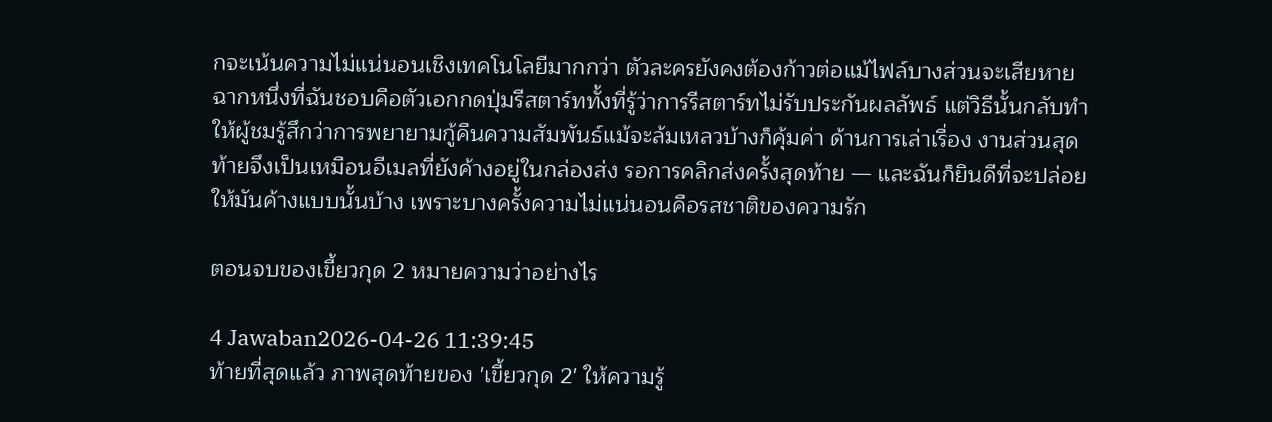กจะเน้นความไม่แน่นอนเชิงเทคโนโลยีมากกว่า ตัวละครยังคงต้องก้าวต่อแม้ไฟล์บางส่วนจะเสียหาย ฉากหนึ่งที่ฉันชอบคือตัวเอกกดปุ่มรีสตาร์ททั้งที่รู้ว่าการรีสตาร์ทไม่รับประกันผลลัพธ์ แต่วิธีนั้นกลับทำให้ผู้ชมรู้สึกว่าการพยายามกู้คืนความสัมพันธ์แม้จะล้มเหลวบ้างก็คุ้มค่า ด้านการเล่าเรื่อง งานส่วนสุดท้ายจึงเป็นเหมือนอีเมลที่ยังค้างอยู่ในกล่องส่ง รอการคลิกส่งครั้งสุดท้าย — และฉันก็ยินดีที่จะปล่อยให้มันค้างแบบนั้นบ้าง เพราะบางครั้งความไม่แน่นอนคือรสชาติของความรัก

ตอนจบของเขี้ยวกุด 2 หมายความว่าอย่างไร

4 Jawaban2026-04-26 11:39:45
ท้ายที่สุดแล้ว ภาพสุดท้ายของ 'เขี้ยวกุด 2' ให้ความรู้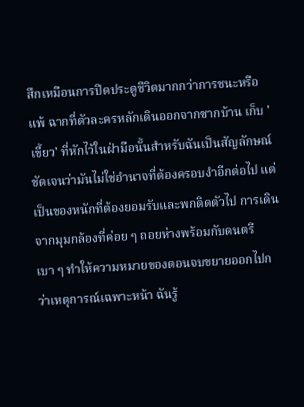สึกเหมือนการปิดประตูชีวิตมากกว่าการชนะหรือแพ้ ฉากที่ตัวละครหลักเดินออกจากซากบ้าน เก็บ 'เขี้ยว' ที่หักไว้ในฝ่ามือนั้นสำหรับฉันเป็นสัญลักษณ์ชัดเจนว่ามันไม่ใช่อำนาจที่ต้องครอบงำอีกต่อไป แต่เป็นของหนักที่ต้องยอมรับและพกติดตัวไป การเดินจากมุมกล้องที่ค่อย ๆ ถอยห่างพร้อมกับดนตรีเบา ๆ ทำให้ความหมายของตอนจบขยายออกไปกว่าเหตุการณ์เฉพาะหน้า ฉันรู้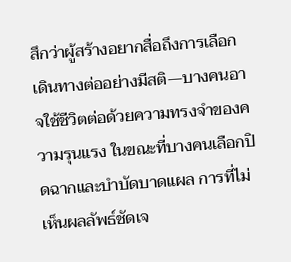สึกว่าผู้สร้างอยากสื่อถึงการเลือกเดินทางต่ออย่างมีสติ—บางคนอาจใช้ชีวิตต่อด้วยความทรงจำของความรุนแรง ในขณะที่บางคนเลือกปิดฉากและบำบัดบาดแผล การที่ไม่เห็นผลลัพธ์ชัดเจ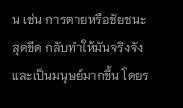น เช่น การตายหรือชัยชนะสุดขีด กลับทำให้มันจริงจังและเป็นมนุษย์มากขึ้น โดยร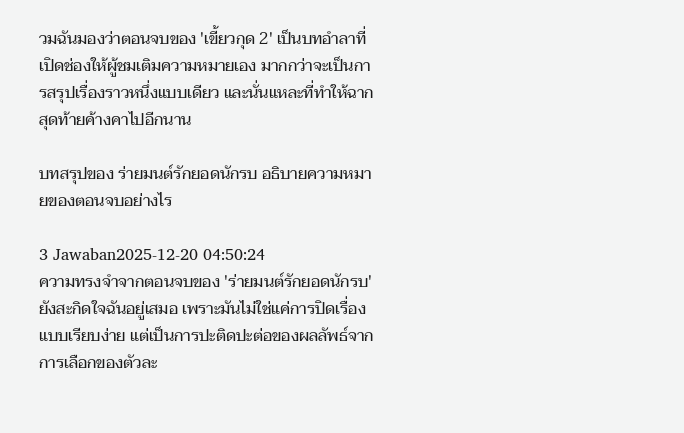วมฉันมองว่าตอนจบของ 'เขี้ยวกุด 2' เป็นบทอำลาที่เปิดช่องให้ผู้ชมเติมความหมายเอง มากกว่าจะเป็นการสรุปเรื่องราวหนึ่งแบบเดียว และนั่นแหละที่ทำให้ฉากสุดท้ายค้างคาไปอีกนาน

บทสรุปของ ร่ายมนต์รักยอดนักรบ อธิบายความหมายของตอนจบอย่างไร

3 Jawaban2025-12-20 04:50:24
ความทรงจำจากตอนจบของ 'ร่ายมนต์รักยอดนักรบ' ยังสะกิดใจฉันอยู่เสมอ เพราะมันไม่ใช่แค่การปิดเรื่องแบบเรียบง่าย แต่เป็นการปะติดปะต่อของผลลัพธ์จากการเลือกของตัวละ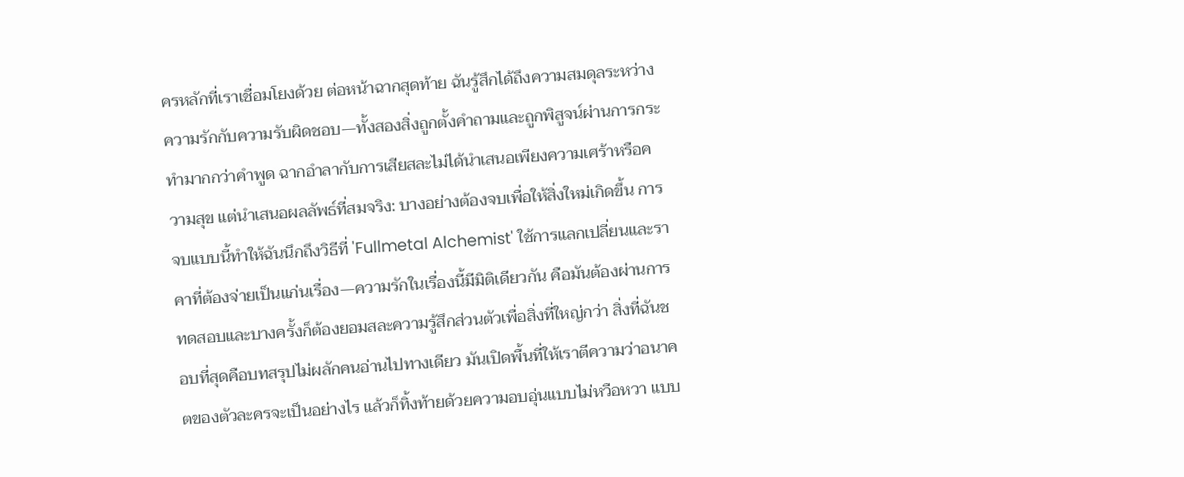ครหลักที่เราเชื่อมโยงด้วย ต่อหน้าฉากสุดท้าย ฉันรู้สึกได้ถึงความสมดุลระหว่างความรักกับความรับผิดชอบ—ทั้งสองสิ่งถูกตั้งคำถามและถูกพิสูจน์ผ่านการกระทำมากกว่าคำพูด ฉากอำลากับการเสียสละไม่ได้นำเสนอเพียงความเศร้าหรือความสุข แต่นำเสนอผลลัพธ์ที่สมจริง: บางอย่างต้องจบเพื่อให้สิ่งใหม่เกิดขึ้น การจบแบบนี้ทำให้ฉันนึกถึงวิธีที่ 'Fullmetal Alchemist' ใช้การแลกเปลี่ยนและราคาที่ต้องจ่ายเป็นแก่นเรื่อง—ความรักในเรื่องนี้มีมิติเดียวกัน คือมันต้องผ่านการทดสอบและบางครั้งก็ต้องยอมสละความรู้สึกส่วนตัวเพื่อสิ่งที่ใหญ่กว่า สิ่งที่ฉันชอบที่สุดคือบทสรุปไม่ผลักคนอ่านไปทางเดียว มันเปิดพื้นที่ให้เราตีความว่าอนาคตของตัวละครจะเป็นอย่างไร แล้วก็ทิ้งท้ายด้วยความอบอุ่นแบบไม่หวือหวา แบบ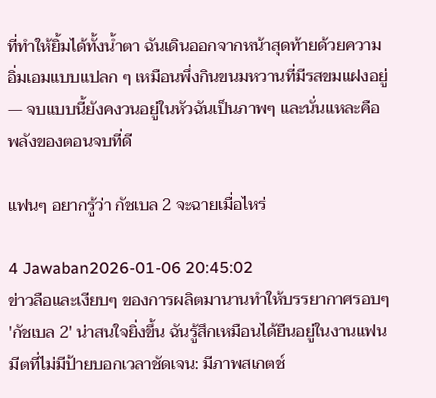ที่ทำให้ยิ้มได้ทั้งน้ำตา ฉันเดินออกจากหน้าสุดท้ายด้วยความอิ่มเอมแบบแปลก ๆ เหมือนพึ่งกินขนมหวานที่มีรสขมแฝงอยู่ — จบแบบนี้ยังคงวนอยู่ในหัวฉันเป็นภาพๆ และนั่นแหละคือพลังของตอนจบที่ดี

แฟนๆ อยากรู้ว่า กัชเบล 2 จะฉายเมื่อไหร่

4 Jawaban2026-01-06 20:45:02
ข่าวลือและเงียบๆ ของการผลิตมานานทำให้บรรยากาศรอบๆ 'กัชเบล 2' น่าสนใจยิ่งขึ้น ฉันรู้สึกเหมือนได้ยืนอยู่ในงานแฟนมีตที่ไม่มีป้ายบอกเวลาชัดเจน: มีภาพสเกตช์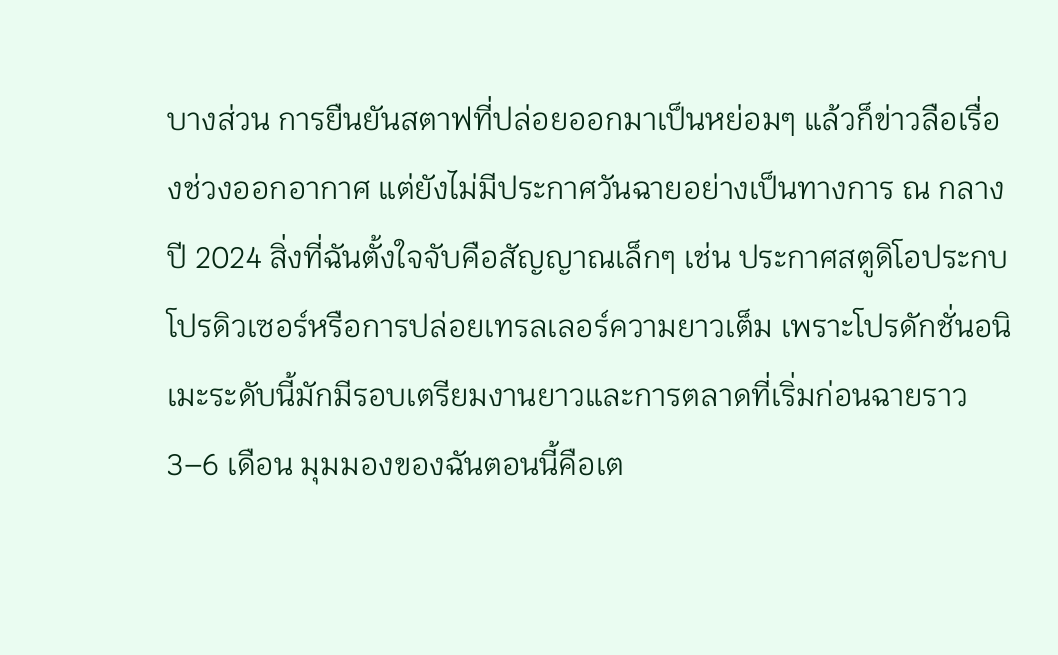บางส่วน การยืนยันสตาฟที่ปล่อยออกมาเป็นหย่อมๆ แล้วก็ข่าวลือเรื่องช่วงออกอากาศ แต่ยังไม่มีประกาศวันฉายอย่างเป็นทางการ ณ กลางปี 2024 สิ่งที่ฉันตั้งใจจับคือสัญญาณเล็กๆ เช่น ประกาศสตูดิโอประกบโปรดิวเซอร์หรือการปล่อยเทรลเลอร์ความยาวเต็ม เพราะโปรดักชั่นอนิเมะระดับนี้มักมีรอบเตรียมงานยาวและการตลาดที่เริ่มก่อนฉายราว 3–6 เดือน มุมมองของฉันตอนนี้คือเต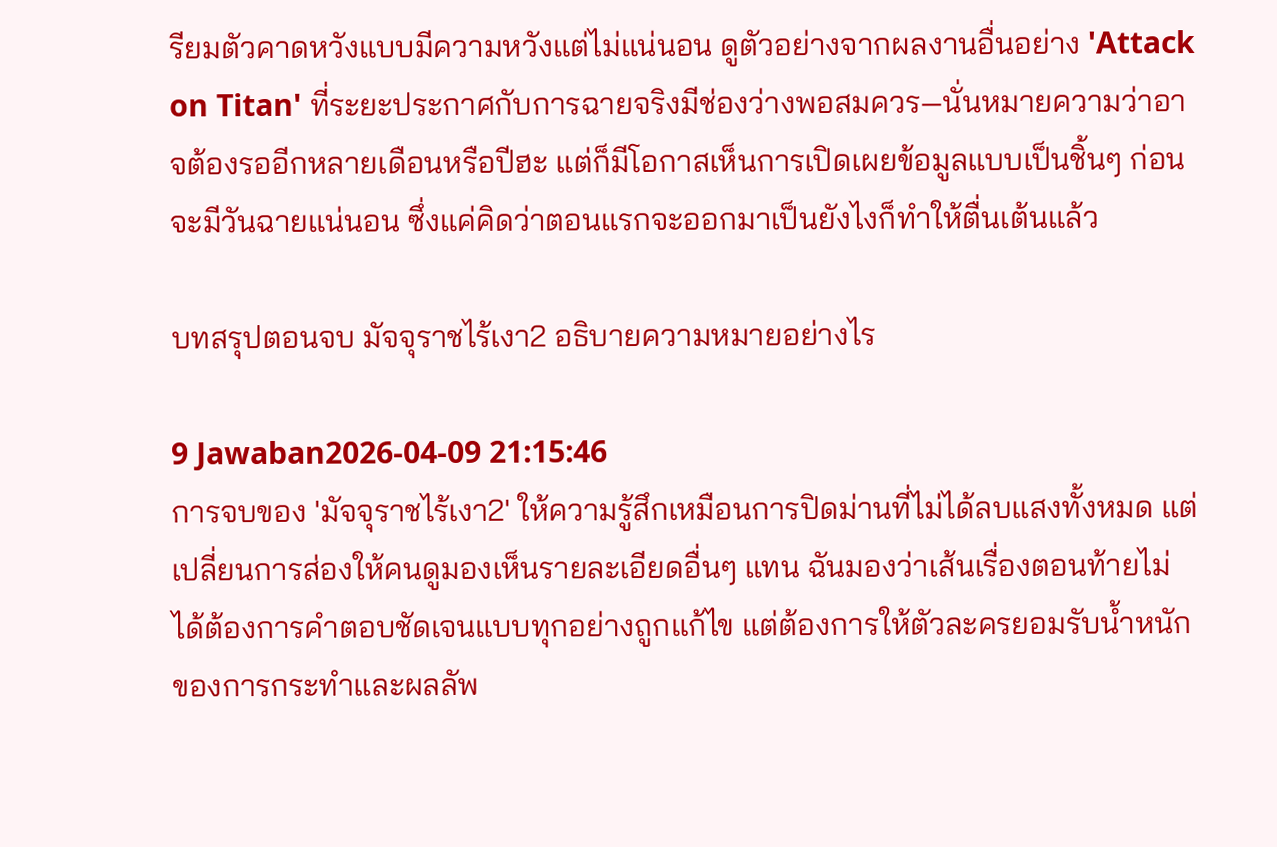รียมตัวคาดหวังแบบมีความหวังแต่ไม่แน่นอน ดูตัวอย่างจากผลงานอื่นอย่าง 'Attack on Titan' ที่ระยะประกาศกับการฉายจริงมีช่องว่างพอสมควร—นั่นหมายความว่าอาจต้องรออีกหลายเดือนหรือปีฮะ แต่ก็มีโอกาสเห็นการเปิดเผยข้อมูลแบบเป็นชิ้นๆ ก่อนจะมีวันฉายแน่นอน ซึ่งแค่คิดว่าตอนแรกจะออกมาเป็นยังไงก็ทำให้ตื่นเต้นแล้ว

บทสรุปตอนจบ มัจจุราชไร้เงา2 อธิบายความหมายอย่างไร

9 Jawaban2026-04-09 21:15:46
การจบของ 'มัจจุราชไร้เงา2' ให้ความรู้สึกเหมือนการปิดม่านที่ไม่ได้ลบแสงทั้งหมด แต่เปลี่ยนการส่องให้คนดูมองเห็นรายละเอียดอื่นๆ แทน ฉันมองว่าเส้นเรื่องตอนท้ายไม่ได้ต้องการคำตอบชัดเจนแบบทุกอย่างถูกแก้ไข แต่ต้องการให้ตัวละครยอมรับน้ำหนักของการกระทำและผลลัพ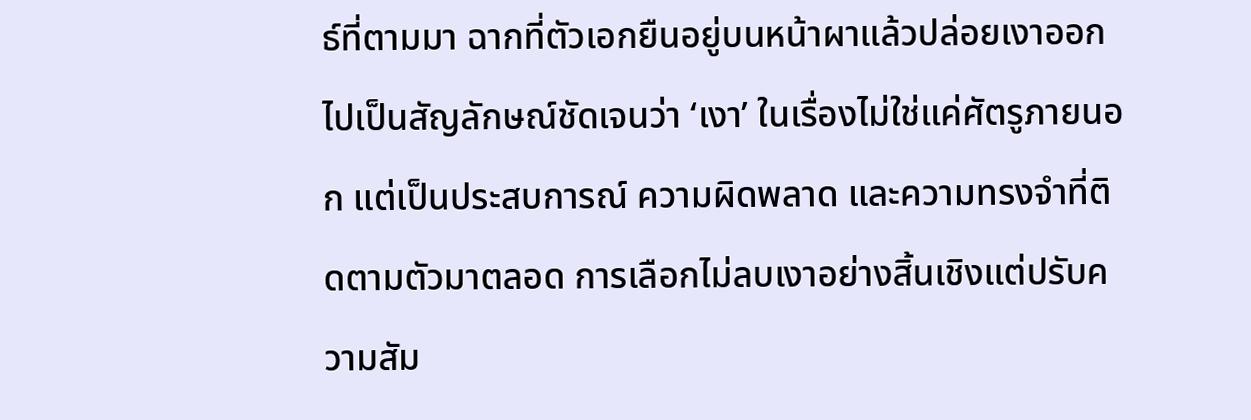ธ์ที่ตามมา ฉากที่ตัวเอกยืนอยู่บนหน้าผาแล้วปล่อยเงาออกไปเป็นสัญลักษณ์ชัดเจนว่า ‘เงา’ ในเรื่องไม่ใช่แค่ศัตรูภายนอก แต่เป็นประสบการณ์ ความผิดพลาด และความทรงจำที่ติดตามตัวมาตลอด การเลือกไม่ลบเงาอย่างสิ้นเชิงแต่ปรับความสัม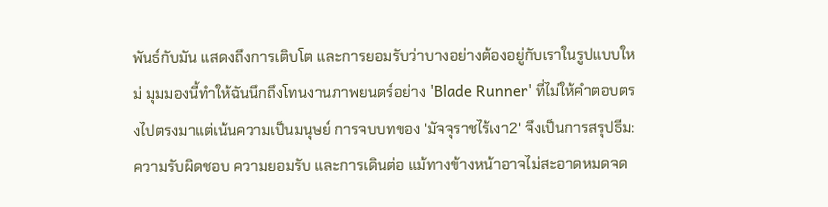พันธ์กับมัน แสดงถึงการเติบโต และการยอมรับว่าบางอย่างต้องอยู่กับเราในรูปแบบใหม่ มุมมองนี้ทำให้ฉันนึกถึงโทนงานภาพยนตร์อย่าง 'Blade Runner' ที่ไม่ให้คำตอบตรงไปตรงมาแต่เน้นความเป็นมนุษย์ การจบบทของ 'มัจจุราชไร้เงา2' จึงเป็นการสรุปธีม: ความรับผิดชอบ ความยอมรับ และการเดินต่อ แม้ทางข้างหน้าอาจไม่สะอาดหมดจด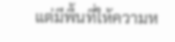แต่มีพื้นที่ให้ความห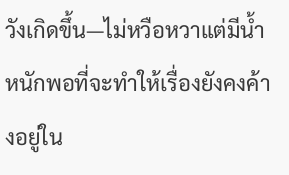วังเกิดขึ้น—ไม่หวือหวาแต่มีน้ำหนักพอที่จะทำให้เรื่องยังคงค้างอยู่ใน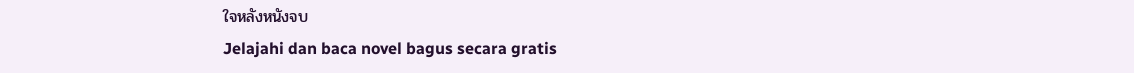ใจหลังหนังจบ
Jelajahi dan baca novel bagus secara gratis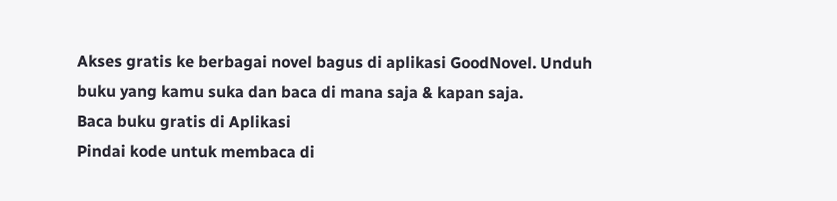Akses gratis ke berbagai novel bagus di aplikasi GoodNovel. Unduh buku yang kamu suka dan baca di mana saja & kapan saja.
Baca buku gratis di Aplikasi
Pindai kode untuk membaca di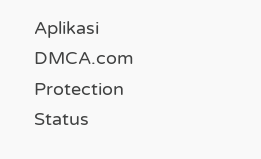Aplikasi
DMCA.com Protection Status